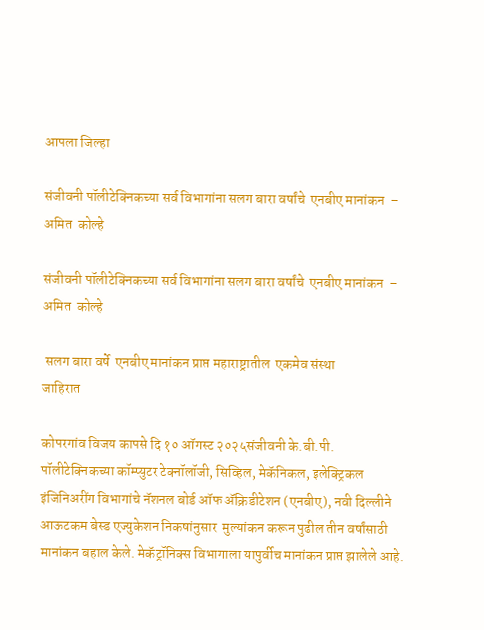आपला जिल्हा

संजीवनी पॉलीटेक्निकच्या सर्व विभागांना सलग बारा वर्षांचे  एनबीए मानांकन  –  अमित  कोल्हे

संजीवनी पॉलीटेक्निकच्या सर्व विभागांना सलग बारा वर्षांचे  एनबीए मानांकन  –  अमित  कोल्हे

 सलग बारा वर्षे  एनबीए मानांकन प्राप्त महाराष्ट्रातील  एकमेव संस्था
जाहिरात

कोपरगांव विजय कापसे दि १० ऑगस्ट २०२५संजीवनी के.बी.पी. पॉलीटेक्निकच्या कॉम्प्युटर टेक्नॉलॉजी, सिव्हिल, मेकॅनिकल, इलेक्ट्रिकल इंजिनिअरींग विभागांचे नॅशनल बोर्ड ऑफ ॲक्रिडीटेशन (एनबीए), नवी दिल्लीने आऊटकम बेस्ड एज्युकेशन निकषांनुसार  मुल्यांकन करून पुढील तीन वर्षांसाठी  मानांकन बहाल केले. मेकॅट्रॉनिक्स विभागाला यापुर्वीच मानांकन प्राप्त झालेले आहे.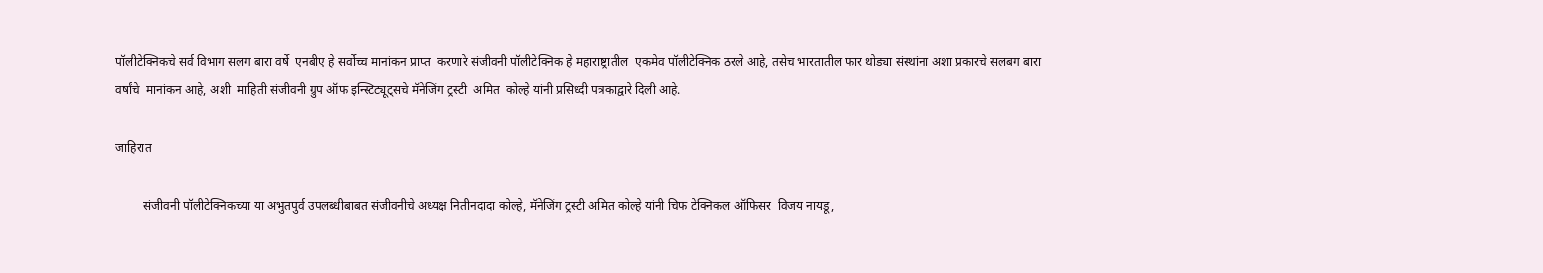पॉलीटेक्निकचे सर्व विभाग सलग बारा वर्षे  एनबीए हे सर्वोच्च मानांकन प्राप्त  करणारे संजीवनी पॉलीटेक्निक हे महाराष्ट्रातील  एकमेव पॉलीटेक्निक ठरले आहे, तसेच भारतातील फार थोड्या संस्थांना अशा प्रकारचे सलबग बारा वर्षांचे  मानांकन आहे, अशी  माहिती संजीवनी ग्रुप ऑफ इन्स्टिट्यूट्सचे मॅनेजिंग ट्रस्टी  अमित  कोल्हे यांनी प्रसिध्दी पत्रकाद्वारे दिली आहे.

जाहिरात

         संजीवनी पॉलीटेक्निकच्या या अभुतपुर्व उपलब्धीबाबत संजीवनीचे अध्यक्ष नितीनदादा कोल्हे, मॅनेजिंग ट्रस्टी अमित कोल्हे यांनी चिफ टेक्निकल ऑफिसर  विजय नायडू,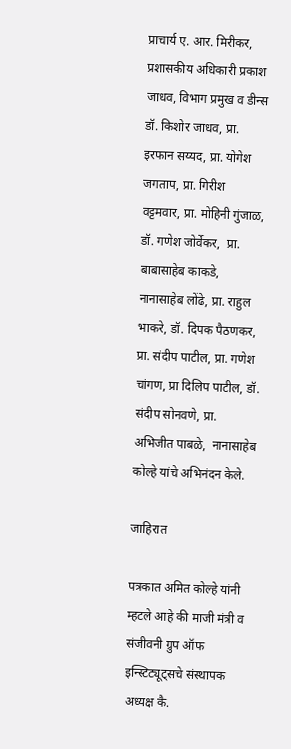प्राचार्य ए. आर. मिरीकर, प्रशासकीय अधिकारी प्रकाश जाधव, विभाग प्रमुख व डीन्स डॉ. किशोर जाधव, प्रा. इरफान सय्यद, प्रा. योगेश  जगताप, प्रा. गिरीश  वट्टमवार, प्रा. मोहिनी गुंजाळ, डॉ. गणेश जोर्वेकर,  प्रा. बाबासाहेब काकडे,  नानासाहेब लोंढे, प्रा. राहुल भाकरे, डॉ. दिपक पैठणकर, प्रा. संदीप पाटील, प्रा. गणेश चांगण, प्रा दिलिप पाटील, डॉ. संदीप सोनवणे, प्रा. अभिजीत पाबळे,  नानासाहेब कोल्हे यांचे अभिनंदन केले.

जाहिरात

पत्रकात अमित कोल्हे यांनी म्हटले आहे की माजी मंत्री व संजीवनी ग्रुप ऑफ इन्स्टिट्यूट्सचे संस्थापक अध्यक्ष कै.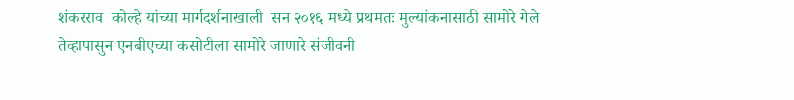शंकरराव  कोल्हे यांच्या मार्गदर्शनाखाली  सन २०१६ मध्ये प्रथमतः मुल्यांकनासाठी सामोरे गेले तेव्हापासुन एनबीएच्या कसोटीला सामोरे जाणारे संजीवनी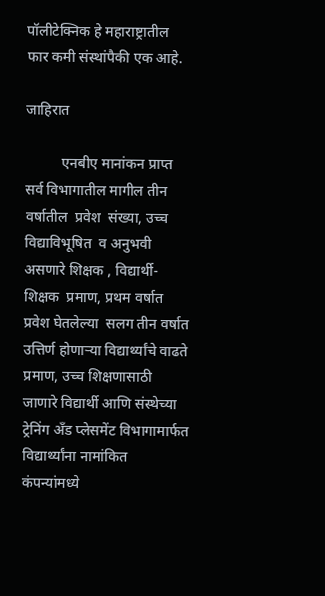पॉलीटेक्निक हे महाराष्ट्रातील  फार कमी संस्थांपैकी एक आहे.

जाहिरात

          एनबीए मानांकन प्राप्त सर्व विभागातील मागील तीन वर्षातील  प्रवेश  संख्या, उच्च विद्याविभूषित  व अनुभवी असणारे शिक्षक , विद्यार्थी-शिक्षक  प्रमाण, प्रथम वर्षात  प्रवेश घेतलेल्या  सलग तीन वर्षात  उत्तिर्ण होणाऱ्या विद्यार्थ्यांचे वाढते प्रमाण, उच्च शिक्षणासाठी जाणारे विद्यार्थी आणि संस्थेच्या ट्रेनिंग अँड प्लेसमेंट विभागामार्फत विद्यार्थ्यांना नामांकित कंपन्यांमध्ये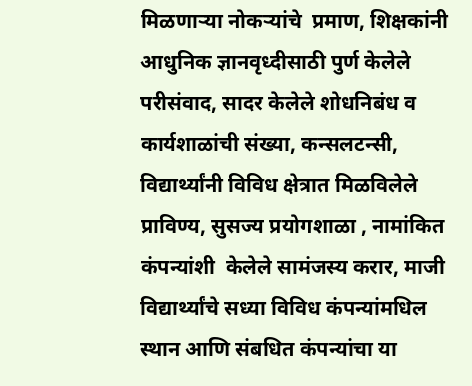मिळणाऱ्या नोकऱ्यांचे  प्रमाण, शिक्षकांनी  आधुनिक ज्ञानवृध्दीसाठी पुर्ण केलेले परीसंवाद, सादर केलेले शोधनिबंध व कार्यशाळांची संख्या, कन्सलटन्सी, विद्यार्थ्यांनी विविध क्षेत्रात मिळविलेले प्राविण्य, सुसज्य प्रयोगशाळा , नामांकित कंपन्यांशी  केलेले सामंजस्य करार, माजी विद्यार्थ्यांचे सध्या विविध कंपन्यांमधिल स्थान आणि संबधित कंपन्यांचा या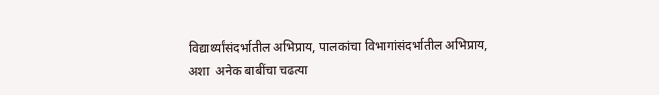विद्यार्थ्यांसंदर्भातील अभिप्राय, पालकांचा विभागांसंदर्भातील अभिप्राय, अशा  अनेक बाबींचा चढत्या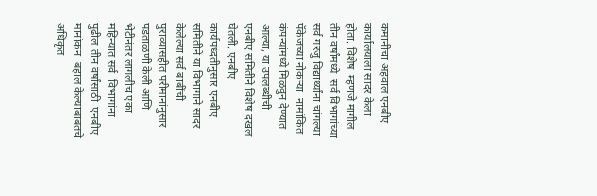कमानीचा अहवाल एनबीए कार्यालयाला सादर केला होता. विशेष  म्हणजे मागील तीन वर्षांमध्ये  सर्व विभागांच्या सर्व गरजु विद्यार्थ्यांना चांगल्या पॅकेजच्या नोकऱ्या  नामांकित कंपन्यांमध्ये मिळवुन देण्यात आल्या, या उपलब्धीची एनबीए समितीने विशेष दखल घेतली. एनबीए कार्यपध्दतीनुसार एनबीए समितीने या विभागाने सादर केलेल्या सर्व बाबींची पुराव्यासहीत परीमानांनुसार पडताळणी केली आणि भेटीनंतर लागलीच एका महिन्यात सर्व  विभागांना पुढील तीन वर्षांसाठी  एनबीए मानांकन  बहाल केल्याबाबतचे अधिकृत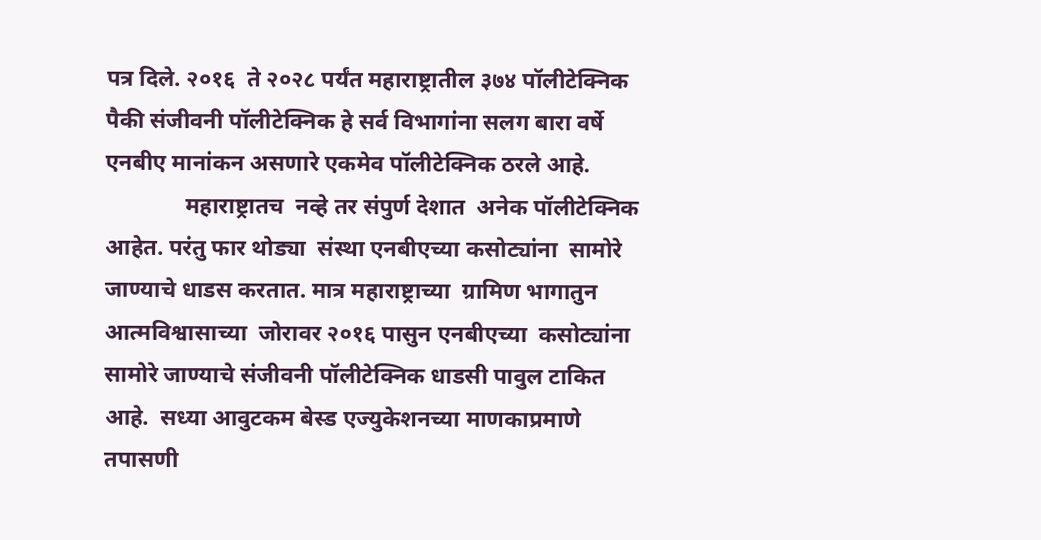पत्र दिले. २०१६  ते २०२८ पर्यंत महाराष्ट्रातील ३७४ पॉलीटेक्निक पैकी संजीवनी पॉलीटेक्निक हे सर्व विभागांना सलग बारा वर्षे  एनबीए मानांकन असणारे एकमेव पॉलीटेक्निक ठरले आहे.
              महाराष्ट्रातच  नव्हे तर संपुर्ण देशात  अनेक पॉलीटेक्निक आहेत. परंतु फार थोड्या  संस्था एनबीएच्या कसोट्यांना  सामोरे जाण्याचे धाडस करतात. मात्र महाराष्ट्राच्या  ग्रामिण भागातुन आत्मविश्वासाच्या  जोरावर २०१६ पासुन एनबीएच्या  कसोट्यांना  सामोरे जाण्याचे संजीवनी पॉलीटेक्निक धाडसी पावुल टाकित आहे.  सध्या आवुटकम बेस्ड एज्युकेशनच्या माणकाप्रमाणे तपासणी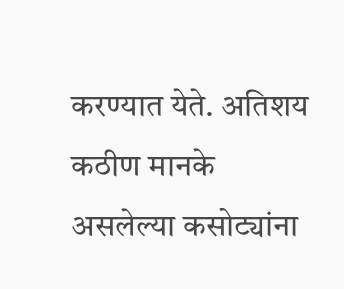करण्यात येते. अतिशय कठीण मानके असलेल्या कसोट्यांना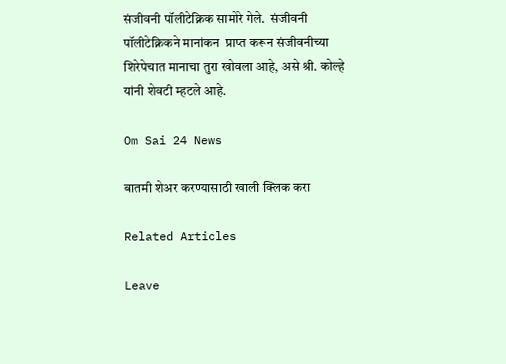संजीवनी पॉलीटेक्निक सामोरे गेले.  संजीवनी पॉलीटेक्निकने मानांकन  प्राप्त करून संजीवनीच्या शिरेपेचात मानाचा तुरा खोवला आहे, असे श्री. कोल्हे यांनी शेवटी म्हटले आहे.

Om Sai 24 News

बातमी शेअर करण्यासाठी खाली क्लिक करा

Related Articles

Leave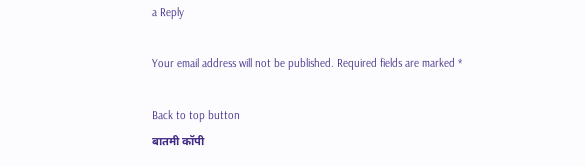a Reply

Your email address will not be published. Required fields are marked *

Back to top button
बातमी कॉपी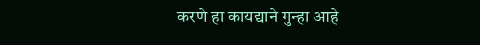करणे हा कायद्याने गुन्हा आहे